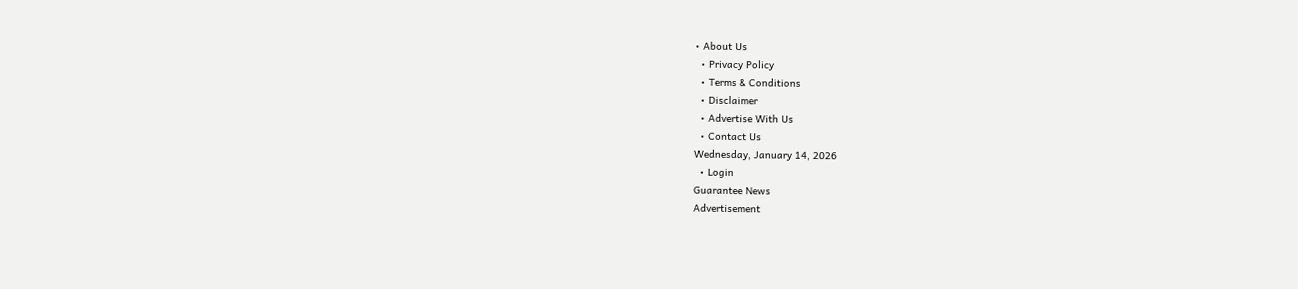• About Us
  • Privacy Policy
  • Terms & Conditions
  • Disclaimer
  • Advertise With Us
  • Contact Us
Wednesday, January 14, 2026
  • Login
Guarantee News
Advertisement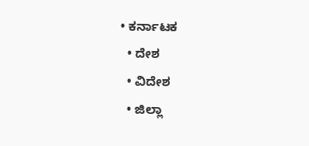• ಕರ್ನಾಟಕ
  • ದೇಶ
  • ವಿದೇಶ
  • ಜಿಲ್ಲಾ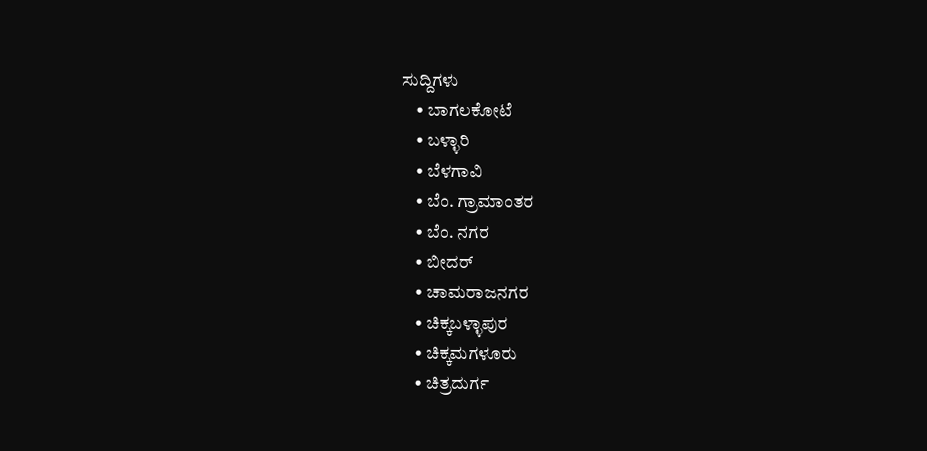ಸುದ್ದಿಗಳು
    • ಬಾಗಲಕೋಟೆ
    • ಬಳ್ಳಾರಿ
    • ಬೆಳಗಾವಿ
    • ಬೆಂ. ಗ್ರಾಮಾಂತರ
    • ಬೆಂ. ನಗರ
    • ಬೀದರ್
    • ಚಾಮರಾಜನಗರ
    • ಚಿಕ್ಕಬಳ್ಳಾಪುರ
    • ಚಿಕ್ಕಮಗಳೂರು
    • ಚಿತ್ರದುರ್ಗ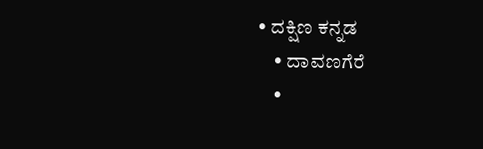• ದಕ್ಷಿಣ ಕನ್ನಡ
    • ದಾವಣಗೆರೆ
    •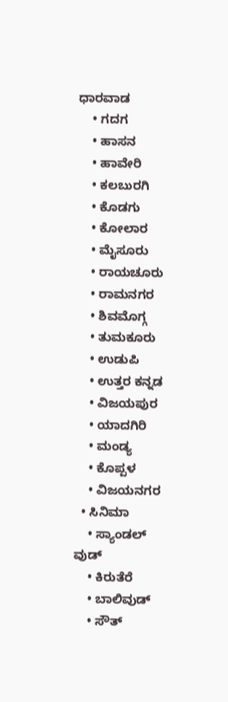ಧಾರವಾಡ
    • ಗದಗ
    • ಹಾಸನ
    • ಹಾವೇರಿ
    • ಕಲಬುರಗಿ
    • ಕೊಡಗು
    • ಕೋಲಾರ
    • ಮೈಸೂರು
    • ರಾಯಚೂರು
    • ರಾಮನಗರ
    • ಶಿವಮೊಗ್ಗ
    • ತುಮಕೂರು
    • ಉಡುಪಿ
    • ಉತ್ತರ ಕನ್ನಡ
    • ವಿಜಯಪುರ
    • ಯಾದಗಿರಿ
    • ಮಂಡ್ಯ
    • ಕೊಪ್ಪಳ
    • ವಿಜಯನಗರ
  • ಸಿನಿಮಾ
    • ಸ್ಯಾಂಡಲ್ ವುಡ್
    • ಕಿರುತೆರೆ
    • ಬಾಲಿವುಡ್
    • ಸೌತ್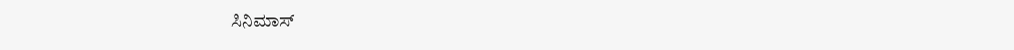ಸಿನಿಮಾಸ್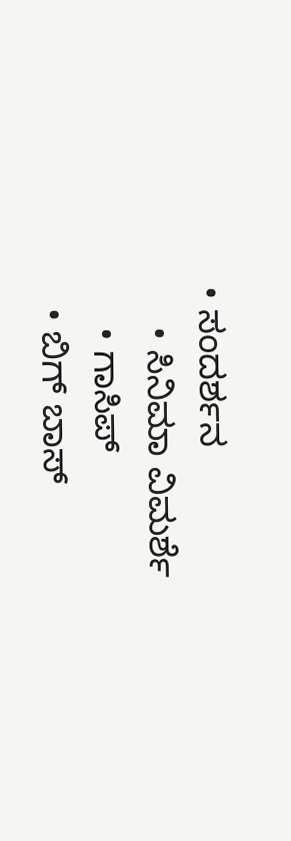• ಸಂದರ್ಶನ
    • ಸಿನಿಮಾ ವಿಮರ್ಶೆ
    • ಗಾಸಿಪ್
  • ಬಿಗ್ ಬಾಸ್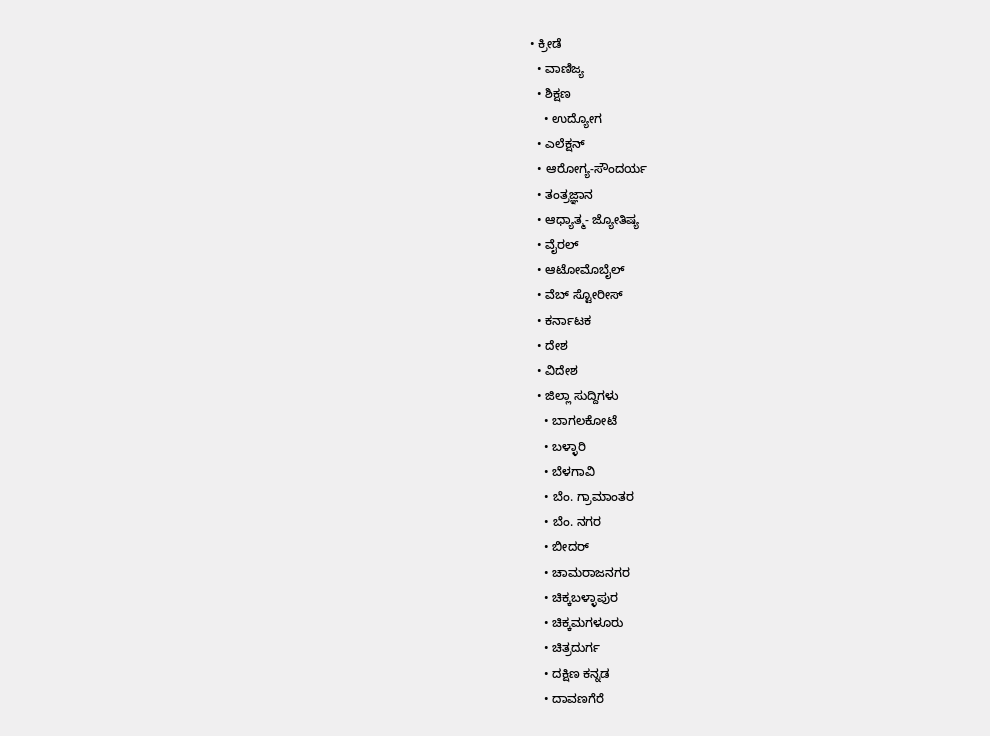• ಕ್ರೀಡೆ
  • ವಾಣಿಜ್ಯ
  • ಶಿಕ್ಷಣ
    • ಉದ್ಯೋಗ
  • ಎಲೆಕ್ಷನ್
  • ಆರೋಗ್ಯ-ಸೌಂದರ್ಯ
  • ತಂತ್ರಜ್ಞಾನ
  • ಆಧ್ಯಾತ್ಮ- ಜ್ಯೋತಿಷ್ಯ
  • ವೈರಲ್
  • ಆಟೋಮೊಬೈಲ್
  • ವೆಬ್ ಸ್ಟೋರೀಸ್
  • ಕರ್ನಾಟಕ
  • ದೇಶ
  • ವಿದೇಶ
  • ಜಿಲ್ಲಾ ಸುದ್ದಿಗಳು
    • ಬಾಗಲಕೋಟೆ
    • ಬಳ್ಳಾರಿ
    • ಬೆಳಗಾವಿ
    • ಬೆಂ. ಗ್ರಾಮಾಂತರ
    • ಬೆಂ. ನಗರ
    • ಬೀದರ್
    • ಚಾಮರಾಜನಗರ
    • ಚಿಕ್ಕಬಳ್ಳಾಪುರ
    • ಚಿಕ್ಕಮಗಳೂರು
    • ಚಿತ್ರದುರ್ಗ
    • ದಕ್ಷಿಣ ಕನ್ನಡ
    • ದಾವಣಗೆರೆ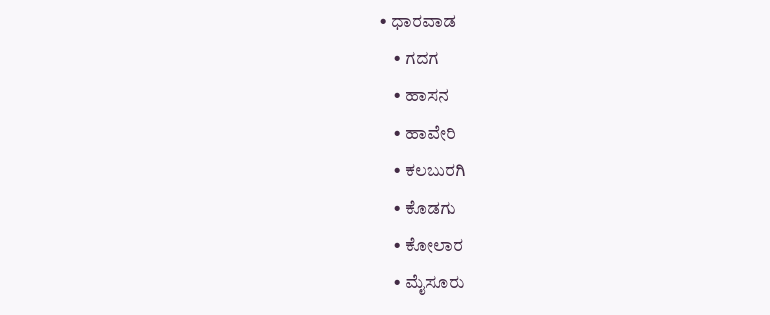• ಧಾರವಾಡ
    • ಗದಗ
    • ಹಾಸನ
    • ಹಾವೇರಿ
    • ಕಲಬುರಗಿ
    • ಕೊಡಗು
    • ಕೋಲಾರ
    • ಮೈಸೂರು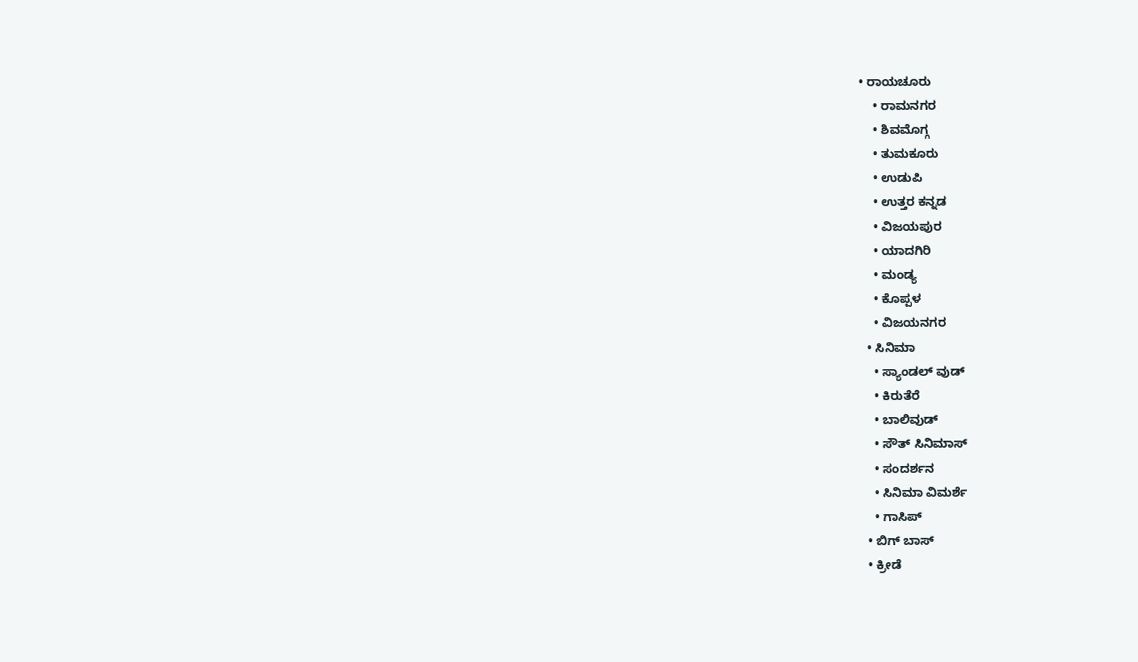• ರಾಯಚೂರು
    • ರಾಮನಗರ
    • ಶಿವಮೊಗ್ಗ
    • ತುಮಕೂರು
    • ಉಡುಪಿ
    • ಉತ್ತರ ಕನ್ನಡ
    • ವಿಜಯಪುರ
    • ಯಾದಗಿರಿ
    • ಮಂಡ್ಯ
    • ಕೊಪ್ಪಳ
    • ವಿಜಯನಗರ
  • ಸಿನಿಮಾ
    • ಸ್ಯಾಂಡಲ್ ವುಡ್
    • ಕಿರುತೆರೆ
    • ಬಾಲಿವುಡ್
    • ಸೌತ್ ಸಿನಿಮಾಸ್
    • ಸಂದರ್ಶನ
    • ಸಿನಿಮಾ ವಿಮರ್ಶೆ
    • ಗಾಸಿಪ್
  • ಬಿಗ್ ಬಾಸ್
  • ಕ್ರೀಡೆ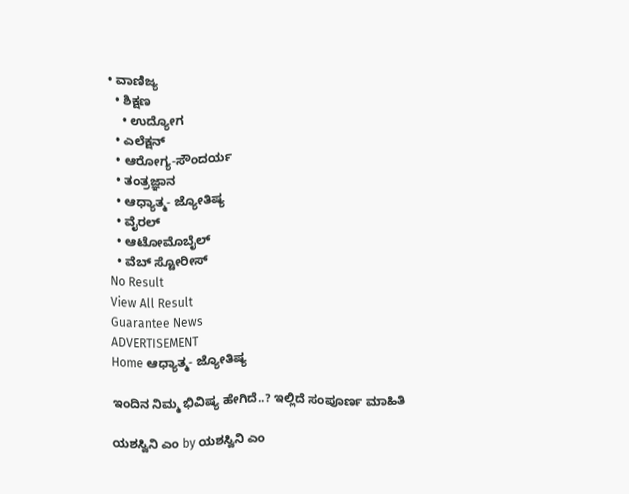• ವಾಣಿಜ್ಯ
  • ಶಿಕ್ಷಣ
    • ಉದ್ಯೋಗ
  • ಎಲೆಕ್ಷನ್
  • ಆರೋಗ್ಯ-ಸೌಂದರ್ಯ
  • ತಂತ್ರಜ್ಞಾನ
  • ಆಧ್ಯಾತ್ಮ- ಜ್ಯೋತಿಷ್ಯ
  • ವೈರಲ್
  • ಆಟೋಮೊಬೈಲ್
  • ವೆಬ್ ಸ್ಟೋರೀಸ್
No Result
View All Result
Guarantee News
ADVERTISEMENT
Home ಆಧ್ಯಾತ್ಮ- ಜ್ಯೋತಿಷ್ಯ

ಇಂದಿನ ನಿಮ್ಮ ಭಿವಿಷ್ಯ ಹೇಗಿದೆ..? ಇಲ್ಲಿದೆ ಸಂಪೂರ್ಣ ಮಾಹಿತಿ

ಯಶಸ್ವಿನಿ ಎಂ by ಯಶಸ್ವಿನಿ ಎಂ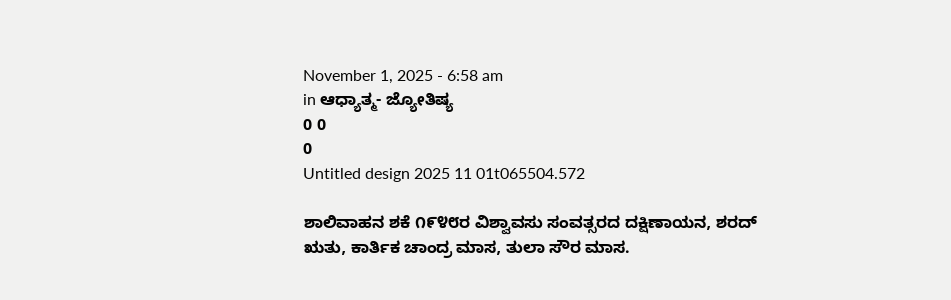November 1, 2025 - 6:58 am
in ಆಧ್ಯಾತ್ಮ- ಜ್ಯೋತಿಷ್ಯ
0 0
0
Untitled design 2025 11 01t065504.572

ಶಾಲಿವಾಹನ ಶಕೆ ೧೯೪೮ರ ವಿಶ್ವಾವಸು ಸಂವತ್ಸರದ ದಕ್ಷಿಣಾಯನ, ಶರದ್ ಋತು, ಕಾರ್ತಿಕ ಚಾಂದ್ರ ಮಾಸ, ತುಲಾ ಸೌರ ಮಾಸ.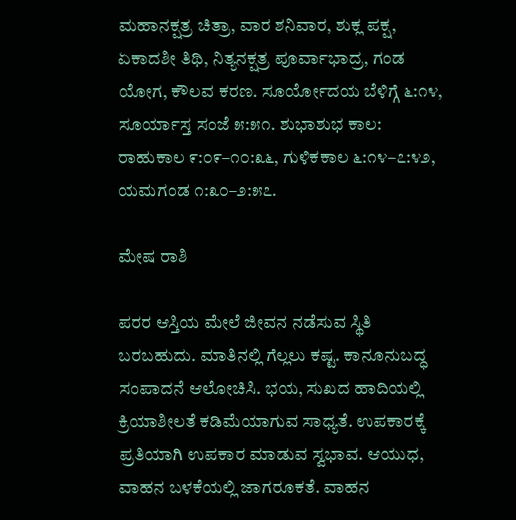ಮಹಾನಕ್ಷತ್ರ ಚಿತ್ರಾ, ವಾರ ಶನಿವಾರ, ಶುಕ್ಲ ಪಕ್ಷ, ಏಕಾದಶೀ ತಿಥಿ, ನಿತ್ಯನಕ್ಷತ್ರ ಪೂರ್ವಾಭಾದ್ರ, ಗಂಡ ಯೋಗ, ಕೌಲವ ಕರಣ. ಸೂರ್ಯೋದಯ ಬೆಳಿಗ್ಗೆ ೬:೧೪, ಸೂರ್ಯಾಸ್ತ ಸಂಜೆ ೫:೫೧. ಶುಭಾಶುಭ ಕಾಲ: ರಾಹುಕಾಲ ೯:೦೯–೧೦:೩೬, ಗುಳಿಕಕಾಲ ೬:೧೪–೭:೪೨, ಯಮಗಂಡ ೧:೩೦–೨:೫೭.

ಮೇಷ ರಾಶಿ

ಪರರ ಆಸ್ತಿಯ ಮೇಲೆ ಜೀವನ ನಡೆಸುವ ಸ್ಥಿತಿ ಬರಬಹುದು. ಮಾತಿನಲ್ಲಿ ಗೆಲ್ಲಲು ಕಷ್ಟ. ಕಾನೂನುಬದ್ಧ ಸಂಪಾದನೆ ಆಲೋಚಿಸಿ. ಭಯ, ಸುಖದ ಹಾದಿಯಲ್ಲಿ ಕ್ರಿಯಾಶೀಲತೆ ಕಡಿಮೆಯಾಗುವ ಸಾಧ್ಯತೆ. ಉಪಕಾರಕ್ಕೆ ಪ್ರತಿಯಾಗಿ ಉಪಕಾರ ಮಾಡುವ ಸ್ವಭಾವ. ಆಯುಧ, ವಾಹನ ಬಳಕೆಯಲ್ಲಿ ಜಾಗರೂಕತೆ. ವಾಹನ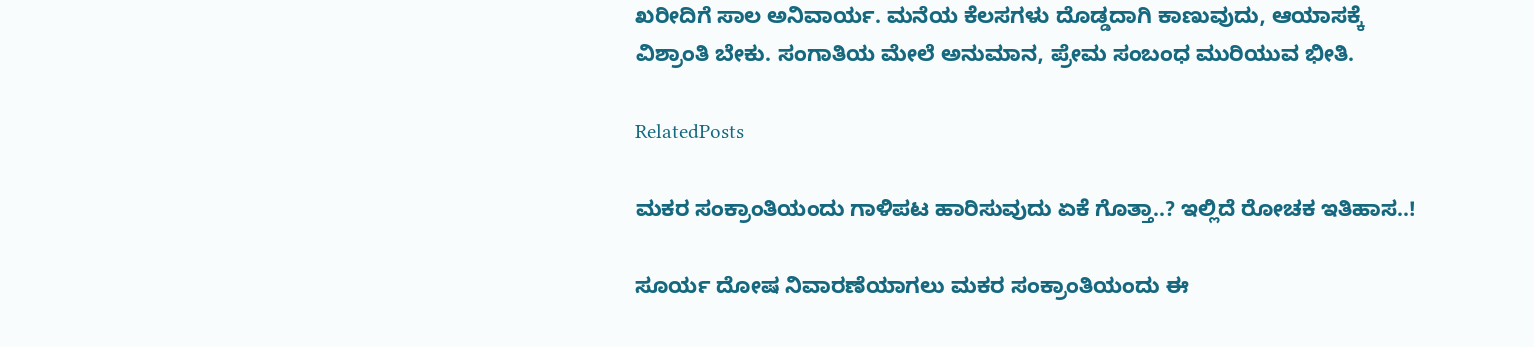ಖರೀದಿಗೆ ಸಾಲ ಅನಿವಾರ್ಯ. ಮನೆಯ ಕೆಲಸಗಳು ದೊಡ್ಡದಾಗಿ ಕಾಣುವುದು, ಆಯಾಸಕ್ಕೆ ವಿಶ್ರಾಂತಿ ಬೇಕು. ಸಂಗಾತಿಯ ಮೇಲೆ ಅನುಮಾನ, ಪ್ರೇಮ ಸಂಬಂಧ ಮುರಿಯುವ ಭೀತಿ.

RelatedPosts

ಮಕರ ಸಂಕ್ರಾಂತಿಯಂದು ಗಾಳಿಪಟ ಹಾರಿಸುವುದು ಏಕೆ ಗೊತ್ತಾ..? ಇಲ್ಲಿದೆ ರೋಚಕ ಇತಿಹಾಸ..!

ಸೂರ್ಯ ದೋಷ ನಿವಾರಣೆಯಾಗಲು ಮಕರ ಸಂಕ್ರಾಂತಿಯಂದು ಈ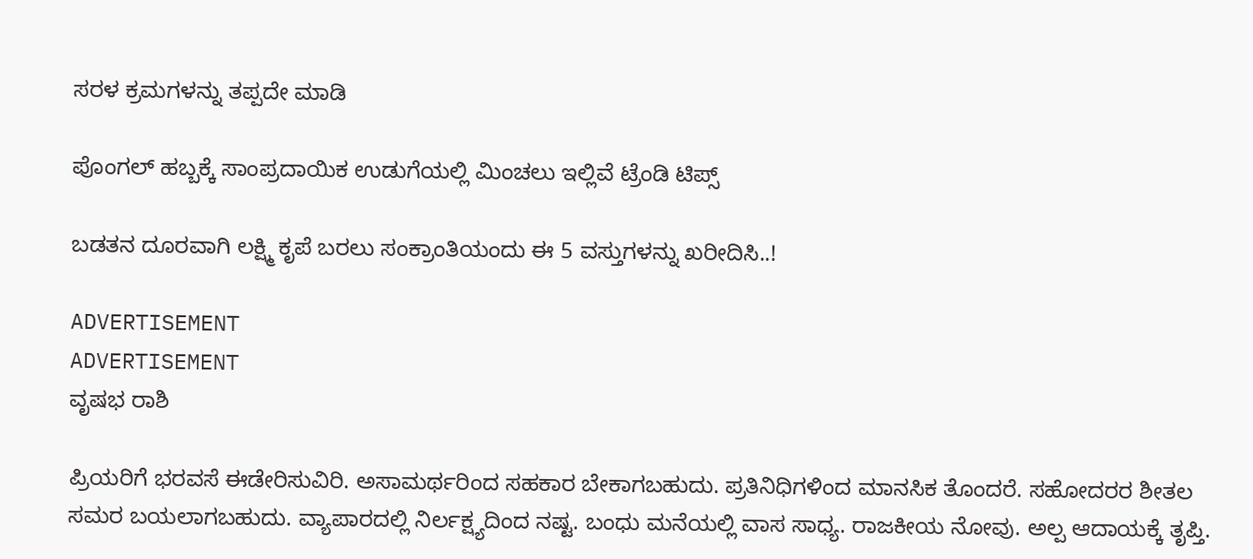ಸರಳ ಕ್ರಮಗಳನ್ನು ತಪ್ಪದೇ ಮಾಡಿ

ಪೊಂಗಲ್ ಹಬ್ಬಕ್ಕೆ ಸಾಂಪ್ರದಾಯಿಕ ಉಡುಗೆಯಲ್ಲಿ ಮಿಂಚಲು ಇಲ್ಲಿವೆ ಟ್ರೆಂಡಿ ಟಿಪ್ಸ್

ಬಡತನ ದೂರವಾಗಿ ಲಕ್ಷ್ಮಿ ಕೃಪೆ ಬರಲು ಸಂಕ್ರಾಂತಿಯಂದು ಈ 5 ವಸ್ತುಗಳನ್ನು ಖರೀದಿಸಿ..!

ADVERTISEMENT
ADVERTISEMENT
ವೃಷಭ ರಾಶಿ

ಪ್ರಿಯರಿಗೆ ಭರವಸೆ ಈಡೇರಿಸುವಿರಿ. ಅಸಾಮರ್ಥರಿಂದ ಸಹಕಾರ ಬೇಕಾಗಬಹುದು. ಪ್ರತಿನಿಧಿಗಳಿಂದ ಮಾನಸಿಕ ತೊಂದರೆ. ಸಹೋದರರ ಶೀತಲ ಸಮರ ಬಯಲಾಗಬಹುದು. ವ್ಯಾಪಾರದಲ್ಲಿ ನಿರ್ಲಕ್ಷ್ಯದಿಂದ ನಷ್ಟ. ಬಂಧು ಮನೆಯಲ್ಲಿ ವಾಸ ಸಾಧ್ಯ. ರಾಜಕೀಯ ನೋವು. ಅಲ್ಪ ಆದಾಯಕ್ಕೆ ತೃಪ್ತಿ.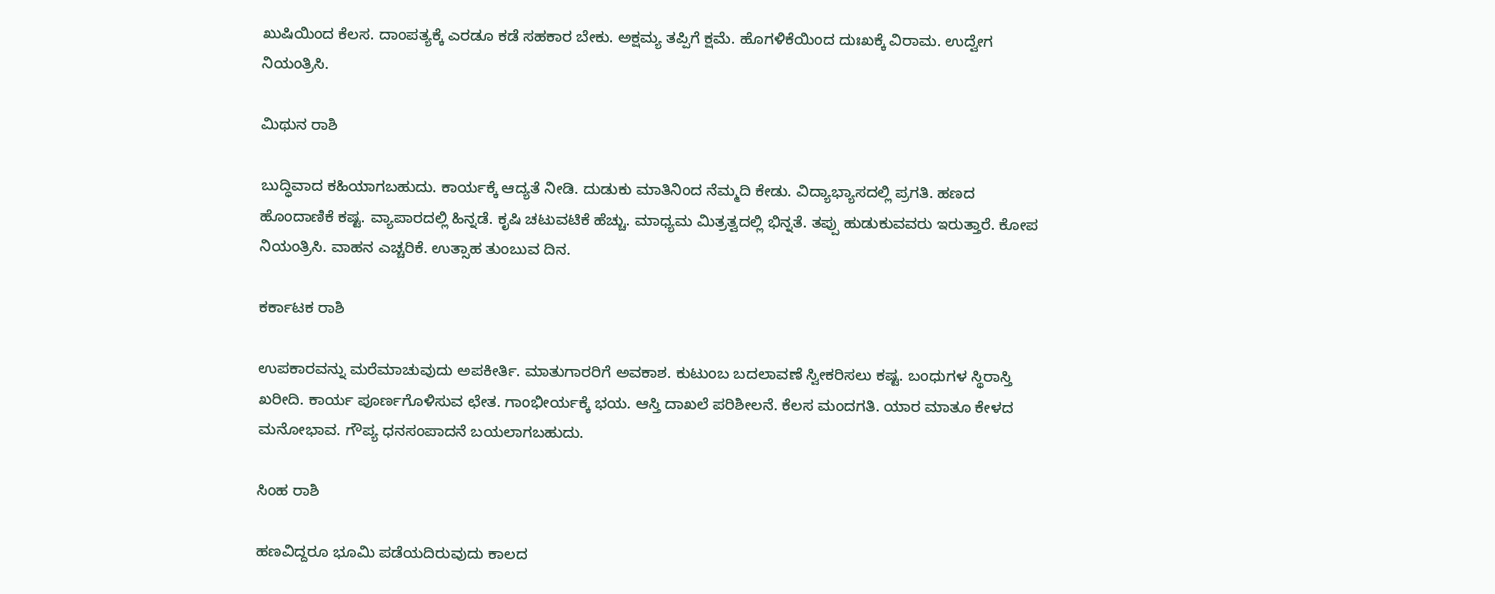ಖುಷಿಯಿಂದ ಕೆಲಸ. ದಾಂಪತ್ಯಕ್ಕೆ ಎರಡೂ ಕಡೆ ಸಹಕಾರ ಬೇಕು. ಅಕ್ಷಮ್ಯ ತಪ್ಪಿಗೆ ಕ್ಷಮೆ. ಹೊಗಳಿಕೆಯಿಂದ ದುಃಖಕ್ಕೆ ವಿರಾಮ. ಉದ್ವೇಗ ನಿಯಂತ್ರಿಸಿ.

ಮಿಥುನ ರಾಶಿ

ಬುದ್ಧಿವಾದ ಕಹಿಯಾಗಬಹುದು. ಕಾರ್ಯಕ್ಕೆ ಆದ್ಯತೆ ನೀಡಿ. ದುಡುಕು ಮಾತಿನಿಂದ ನೆಮ್ಮದಿ ಕೇಡು. ವಿದ್ಯಾಭ್ಯಾಸದಲ್ಲಿ ಪ್ರಗತಿ. ಹಣದ ಹೊಂದಾಣಿಕೆ ಕಷ್ಟ. ವ್ಯಾಪಾರದಲ್ಲಿ ಹಿನ್ನಡೆ. ಕೃಷಿ ಚಟುವಟಿಕೆ ಹೆಚ್ಚು. ಮಾಧ್ಯಮ ಮಿತ್ರತ್ವದಲ್ಲಿ ಭಿನ್ನತೆ. ತಪ್ಪು ಹುಡುಕುವವರು ಇರುತ್ತಾರೆ. ಕೋಪ ನಿಯಂತ್ರಿಸಿ. ವಾಹನ ಎಚ್ಚರಿಕೆ. ಉತ್ಸಾಹ ತುಂಬುವ ದಿನ.

ಕರ್ಕಾಟಕ ರಾಶಿ

ಉಪಕಾರವನ್ನು ಮರೆಮಾಚುವುದು ಅಪಕೀರ್ತಿ. ಮಾತುಗಾರರಿಗೆ ಅವಕಾಶ. ಕುಟುಂಬ ಬದಲಾವಣೆ ಸ್ವೀಕರಿಸಲು ಕಷ್ಟ. ಬಂಧುಗಳ ಸ್ಥಿರಾಸ್ತಿ ಖರೀದಿ. ಕಾರ್ಯ ಪೂರ್ಣಗೊಳಿಸುವ ಛೇತ. ಗಾಂಭೀರ್ಯಕ್ಕೆ ಭಯ. ಆಸ್ತಿ ದಾಖಲೆ ಪರಿಶೀಲನೆ. ಕೆಲಸ ಮಂದಗತಿ. ಯಾರ ಮಾತೂ ಕೇಳದ ಮನೋಭಾವ. ಗೌಪ್ಯ ಧನಸಂಪಾದನೆ ಬಯಲಾಗಬಹುದು.

ಸಿಂಹ ರಾಶಿ

ಹಣವಿದ್ದರೂ ಭೂಮಿ ಪಡೆಯದಿರುವುದು ಕಾಲದ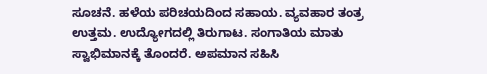ಸೂಚನೆ. ಹಳೆಯ ಪರಿಚಯದಿಂದ ಸಹಾಯ. ವ್ಯವಹಾರ ತಂತ್ರ ಉತ್ತಮ. ಉದ್ಯೋಗದಲ್ಲಿ ತಿರುಗಾಟ. ಸಂಗಾತಿಯ ಮಾತು ಸ್ವಾಭಿಮಾನಕ್ಕೆ ತೊಂದರೆ. ಅಪಮಾನ ಸಹಿಸಿ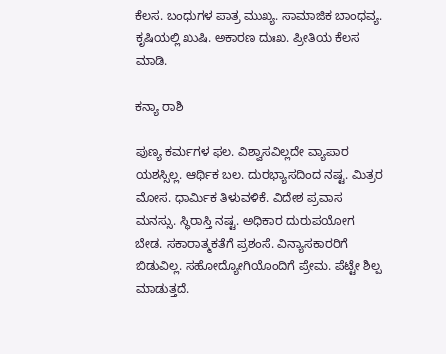ಕೆಲಸ. ಬಂಧುಗಳ ಪಾತ್ರ ಮುಖ್ಯ. ಸಾಮಾಜಿಕ ಬಾಂಧವ್ಯ. ಕೃಷಿಯಲ್ಲಿ ಖುಷಿ. ಅಕಾರಣ ದುಃಖ. ಪ್ರೀತಿಯ ಕೆಲಸ ಮಾಡಿ.

ಕನ್ಯಾ ರಾಶಿ

ಪುಣ್ಯ ಕರ್ಮಗಳ ಫಲ. ವಿಶ್ವಾಸವಿಲ್ಲದೇ ವ್ಯಾಪಾರ ಯಶಸ್ಸಿಲ್ಲ. ಆರ್ಥಿಕ ಬಲ. ದುರಭ್ಯಾಸದಿಂದ ನಷ್ಟ. ಮಿತ್ರರ ಮೋಸ. ಧಾರ್ಮಿಕ ತಿಳುವಳಿಕೆ. ವಿದೇಶ ಪ್ರವಾಸ ಮನಸ್ಸು. ಸ್ಥಿರಾಸ್ತಿ ನಷ್ಟ. ಅಧಿಕಾರ ದುರುಪಯೋಗ ಬೇಡ. ಸಕಾರಾತ್ಮಕತೆಗೆ ಪ್ರಶಂಸೆ. ವಿನ್ಯಾಸಕಾರರಿಗೆ ಬಿಡುವಿಲ್ಲ. ಸಹೋದ್ಯೋಗಿಯೊಂದಿಗೆ ಪ್ರೇಮ. ಪೆಟ್ಟೇ ಶಿಲ್ಪ ಮಾಡುತ್ತದೆ.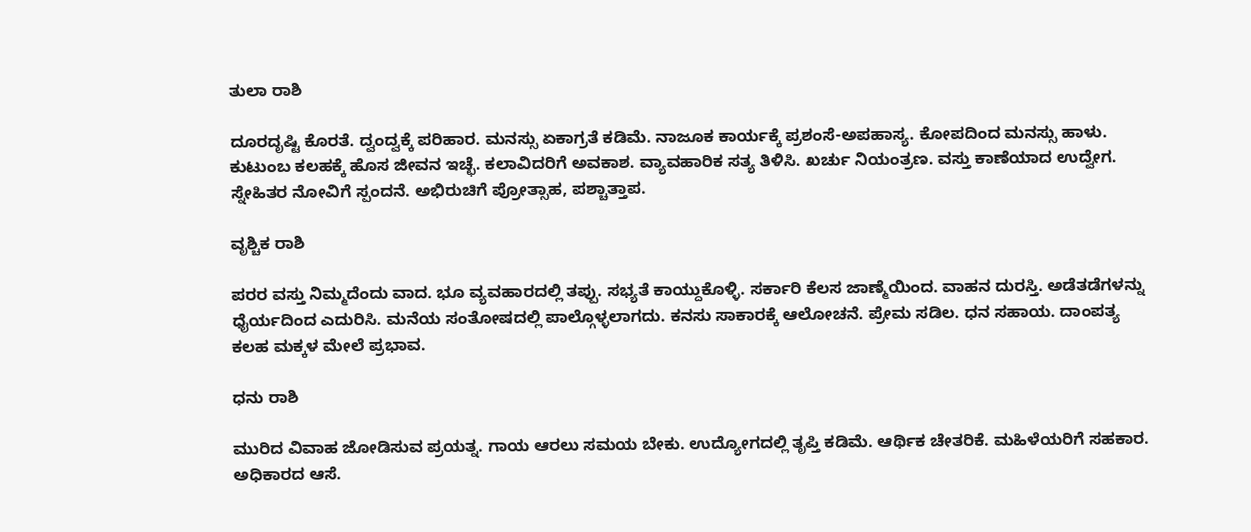ತುಲಾ ರಾಶಿ

ದೂರದೃಷ್ಟಿ ಕೊರತೆ. ದ್ವಂದ್ವಕ್ಕೆ ಪರಿಹಾರ. ಮನಸ್ಸು ಏಕಾಗ್ರತೆ ಕಡಿಮೆ. ನಾಜೂಕ ಕಾರ್ಯಕ್ಕೆ ಪ್ರಶಂಸೆ-ಅಪಹಾಸ್ಯ. ಕೋಪದಿಂದ ಮನಸ್ಸು ಹಾಳು. ಕುಟುಂಬ ಕಲಹಕ್ಕೆ ಹೊಸ ಜೀವನ ಇಚ್ಛೆ. ಕಲಾವಿದರಿಗೆ ಅವಕಾಶ. ವ್ಯಾವಹಾರಿಕ ಸತ್ಯ ತಿಳಿಸಿ. ಖರ್ಚು ನಿಯಂತ್ರಣ. ವಸ್ತು ಕಾಣೆಯಾದ ಉದ್ವೇಗ. ಸ್ನೇಹಿತರ ನೋವಿಗೆ ಸ್ಪಂದನೆ. ಅಭಿರುಚಿಗೆ ಪ್ರೋತ್ಸಾಹ, ಪಶ್ಚಾತ್ತಾಪ.

ವೃಶ್ಚಿಕ ರಾಶಿ

ಪರರ ವಸ್ತು ನಿಮ್ಮದೆಂದು ವಾದ. ಭೂ ವ್ಯವಹಾರದಲ್ಲಿ ತಪ್ಪು. ಸಭ್ಯತೆ ಕಾಯ್ದುಕೊಳ್ಳಿ. ಸರ್ಕಾರಿ ಕೆಲಸ ಜಾಣ್ಮೆಯಿಂದ. ವಾಹನ ದುರಸ್ತಿ. ಅಡೆತಡೆಗಳನ್ನು ಧೈರ್ಯದಿಂದ ಎದುರಿಸಿ. ಮನೆಯ ಸಂತೋಷದಲ್ಲಿ ಪಾಲ್ಗೊಳ್ಳಲಾಗದು. ಕನಸು ಸಾಕಾರಕ್ಕೆ ಆಲೋಚನೆ. ಪ್ರೇಮ ಸಡಿಲ. ಧನ ಸಹಾಯ. ದಾಂಪತ್ಯ ಕಲಹ ಮಕ್ಕಳ ಮೇಲೆ ಪ್ರಭಾವ.

ಧನು ರಾಶಿ

ಮುರಿದ ವಿವಾಹ ಜೋಡಿಸುವ ಪ್ರಯತ್ನ. ಗಾಯ ಆರಲು ಸಮಯ ಬೇಕು. ಉದ್ಯೋಗದಲ್ಲಿ ತೃಪ್ತಿ ಕಡಿಮೆ. ಆರ್ಥಿಕ ಚೇತರಿಕೆ. ಮಹಿಳೆಯರಿಗೆ ಸಹಕಾರ. ಅಧಿಕಾರದ ಆಸೆ.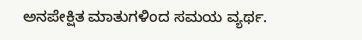ಅನಪೇಕ್ಷಿತ ಮಾತುಗಳಿಂದ ಸಮಯ ವ್ಯರ್ಥ.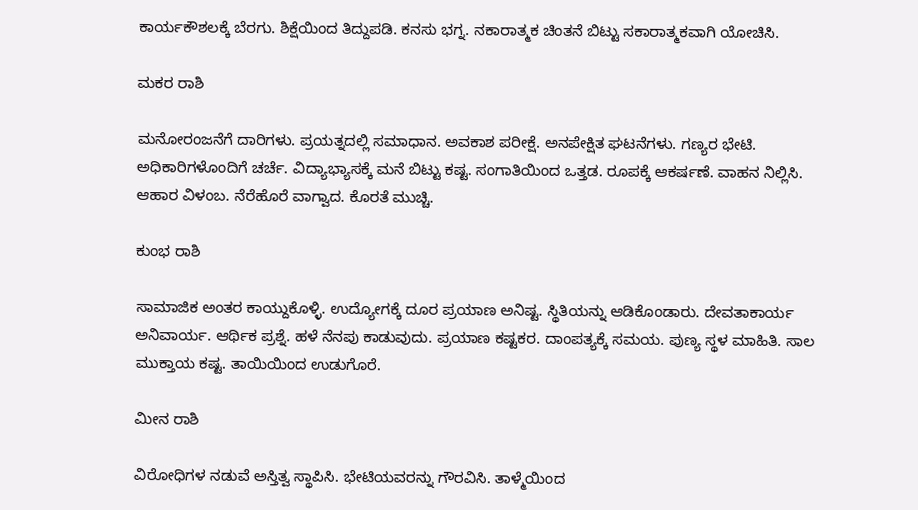ಕಾರ್ಯಕೌಶಲಕ್ಕೆ ಬೆರಗು. ಶಿಕ್ಷೆಯಿಂದ ತಿದ್ದುಪಡಿ. ಕನಸು ಭಗ್ನ. ನಕಾರಾತ್ಮಕ ಚಿಂತನೆ ಬಿಟ್ಟು ಸಕಾರಾತ್ಮಕವಾಗಿ ಯೋಚಿಸಿ.

ಮಕರ ರಾಶಿ

ಮನೋರಂಜನೆಗೆ ದಾರಿಗಳು. ಪ್ರಯತ್ನದಲ್ಲಿ ಸಮಾಧಾನ. ಅವಕಾಶ ಪರೀಕ್ಷೆ. ಅನಪೇಕ್ಷಿತ ಘಟನೆಗಳು. ಗಣ್ಯರ ಭೇಟಿ. ಅಧಿಕಾರಿಗಳೊಂದಿಗೆ ಚರ್ಚೆ. ವಿದ್ಯಾಭ್ಯಾಸಕ್ಕೆ ಮನೆ ಬಿಟ್ಟು ಕಷ್ಟ. ಸಂಗಾತಿಯಿಂದ ಒತ್ತಡ. ರೂಪಕ್ಕೆ ಆಕರ್ಷಣೆ. ವಾಹನ ನಿಲ್ಲಿಸಿ. ಆಹಾರ ವಿಳಂಬ. ನೆರೆಹೊರೆ ವಾಗ್ವಾದ. ಕೊರತೆ ಮುಚ್ಚಿ.

ಕುಂಭ ರಾಶಿ

ಸಾಮಾಜಿಕ ಅಂತರ ಕಾಯ್ದುಕೊಳ್ಳಿ. ಉದ್ಯೋಗಕ್ಕೆ ದೂರ ಪ್ರಯಾಣ ಅನಿಷ್ಟ. ಸ್ಥಿತಿಯನ್ನು ಆಡಿಕೊಂಡಾರು. ದೇವತಾಕಾರ್ಯ ಅನಿವಾರ್ಯ. ಆರ್ಥಿಕ ಪ್ರಶ್ನೆ. ಹಳೆ ನೆನಪು ಕಾಡುವುದು. ಪ್ರಯಾಣ ಕಷ್ಟಕರ. ದಾಂಪತ್ಯಕ್ಕೆ ಸಮಯ. ಪುಣ್ಯ ಸ್ಥಳ ಮಾಹಿತಿ. ಸಾಲ ಮುಕ್ತಾಯ ಕಷ್ಟ. ತಾಯಿಯಿಂದ ಉಡುಗೊರೆ.

ಮೀನ ರಾಶಿ

ವಿರೋಧಿಗಳ ನಡುವೆ ಅಸ್ತಿತ್ವ ಸ್ಥಾಪಿಸಿ. ಭೇಟಿಯವರನ್ನು ಗೌರವಿಸಿ. ತಾಳ್ಮೆಯಿಂದ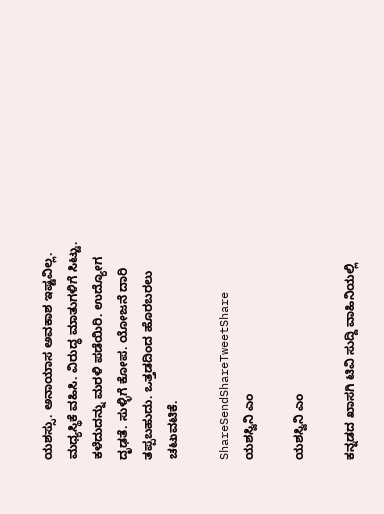ಯಶಸ್ಸು. ಅನಾಯಾಸ ಅವಕಾಶ ಇಷ್ಟವಿಲ್ಲ. ಮಧ್ಯಸ್ಥಿಕೆ ವಹಿಸಿ. ವಿರುದ್ಧ ಮಾತುಗಳಿಗೆ ಸಿಟ್ಟು. ಕಳೆದುದನ್ನು ಮರಳಿ ಪಡೆಯಿರಿ. ಉದ್ಯೋಗ ದೃಢತೆ. ಸುಳ್ಳಿಗೆ ಕೋಪ. ಯೋಜನೆ ದಾರಿ ತಪ್ಪಬಹುದು. ಒತ್ತಡದಿಂದ ಹೊರಬರಲು ಚಟುವಟಿಕೆ.

ShareSendShareTweetShare
ಯಶಸ್ವಿನಿ ಎಂ

ಯಶಸ್ವಿನಿ ಎಂ

ಕನ್ನಡದ ಖಾಸಗಿ ಟಿವಿ ಸುದ್ದಿ ವಾಹಿನಿಯಲ್ಲಿ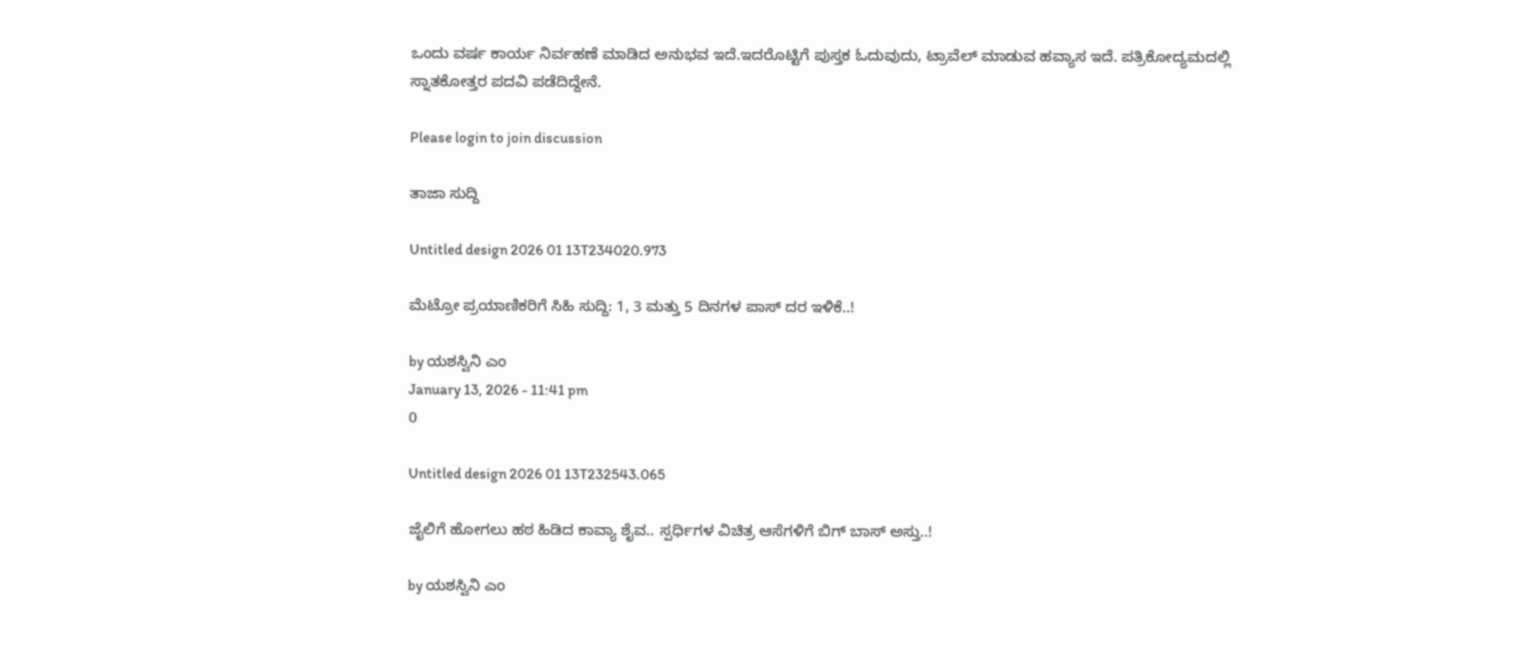ಒಂದು ವರ್ಷ ಕಾರ್ಯ ನಿರ್ವಹಣೆ ಮಾಡಿದ ಅನುಭವ ಇದೆ.ಇದರೊಟ್ಟಿಗೆ ಪುಸ್ತಕ ಓದುವುದು, ಟ್ರಾವೆಲ್ ಮಾಡುವ ಹವ್ಯಾಸ ಇದೆ. ಪತ್ರಿಕೋದ್ಯಮದಲ್ಲಿ ಸ್ನಾತಕೋತ್ತರ ಪದವಿ ಪಡೆದಿದ್ದೇನೆ.

Please login to join discussion

ತಾಜಾ ಸುದ್ದಿ

Untitled design 2026 01 13T234020.973

ಮೆಟ್ರೋ ಪ್ರಯಾಣಿಕರಿಗೆ ಸಿಹಿ ಸುದ್ದಿ: 1, 3 ಮತ್ತು 5 ದಿನಗಳ ಪಾಸ್ ದರ ಇಳಿಕೆ..!

by ಯಶಸ್ವಿನಿ ಎಂ
January 13, 2026 - 11:41 pm
0

Untitled design 2026 01 13T232543.065

ಜೈಲಿಗೆ ಹೋಗಲು ಹಠ ಹಿಡಿದ ಕಾವ್ಯಾ ಶೈವ.. ಸ್ಪರ್ಧಿಗಳ ವಿಚಿತ್ರ ಆಸೆಗಳಿಗೆ ಬಿಗ್ ಬಾಸ್ ಅಸ್ತು..!

by ಯಶಸ್ವಿನಿ ಎಂ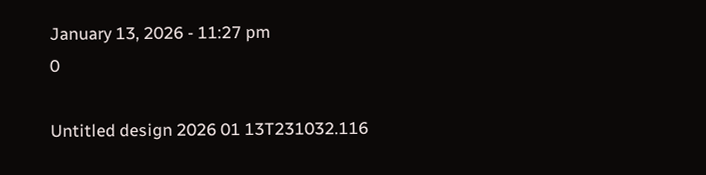January 13, 2026 - 11:27 pm
0

Untitled design 2026 01 13T231032.116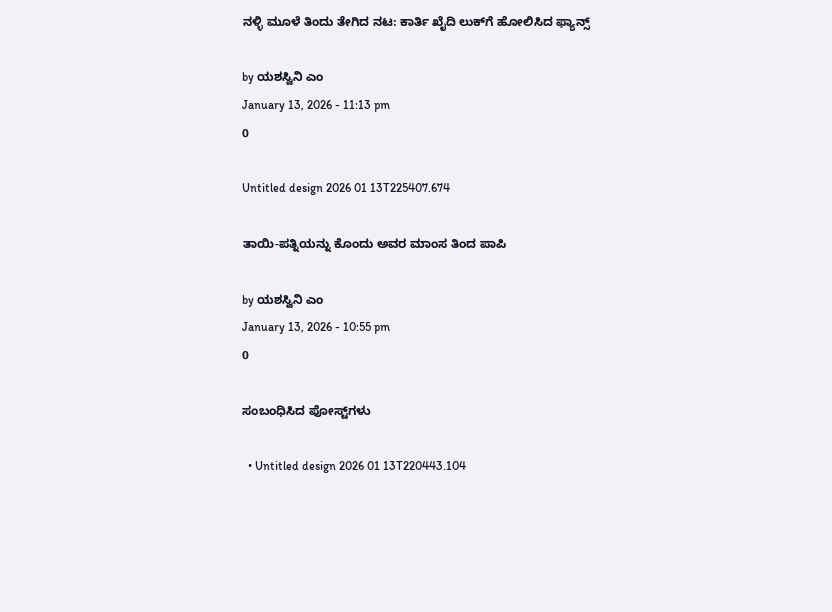ನಳ್ಳಿ ಮೂಳೆ ತಿಂದು ತೇಗಿದ ನಟ: ಕಾರ್ತಿ ಖೈದಿ ಲುಕ್‌ಗೆ ಹೋಲಿಸಿದ ಫ್ಯಾನ್ಸ್‌

by ಯಶಸ್ವಿನಿ ಎಂ
January 13, 2026 - 11:13 pm
0

Untitled design 2026 01 13T225407.674

ತಾಯಿ-ಪತ್ನಿಯನ್ನು ಕೊಂದು ಅವರ ಮಾಂಸ ತಿಂದ ಪಾಪಿ

by ಯಶಸ್ವಿನಿ ಎಂ
January 13, 2026 - 10:55 pm
0

ಸಂಬಂಧಿಸಿದ ಪೋಸ್ಟ್‌ಗಳು

  • Untitled design 2026 01 13T220443.104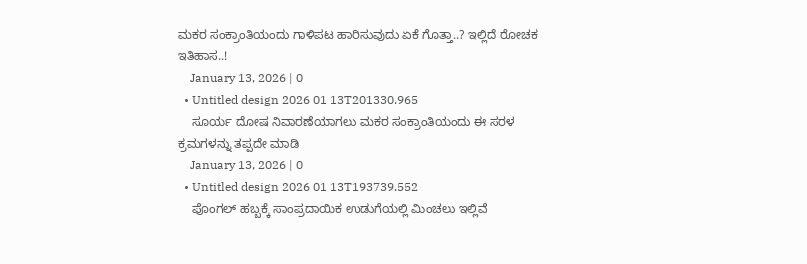ಮಕರ ಸಂಕ್ರಾಂತಿಯಂದು ಗಾಳಿಪಟ ಹಾರಿಸುವುದು ಏಕೆ ಗೊತ್ತಾ..? ಇಲ್ಲಿದೆ ರೋಚಕ ಇತಿಹಾಸ..!
    January 13, 2026 | 0
  • Untitled design 2026 01 13T201330.965
    ಸೂರ್ಯ ದೋಷ ನಿವಾರಣೆಯಾಗಲು ಮಕರ ಸಂಕ್ರಾಂತಿಯಂದು ಈ ಸರಳ ಕ್ರಮಗಳನ್ನು ತಪ್ಪದೇ ಮಾಡಿ
    January 13, 2026 | 0
  • Untitled design 2026 01 13T193739.552
    ಪೊಂಗಲ್ ಹಬ್ಬಕ್ಕೆ ಸಾಂಪ್ರದಾಯಿಕ ಉಡುಗೆಯಲ್ಲಿ ಮಿಂಚಲು ಇಲ್ಲಿವೆ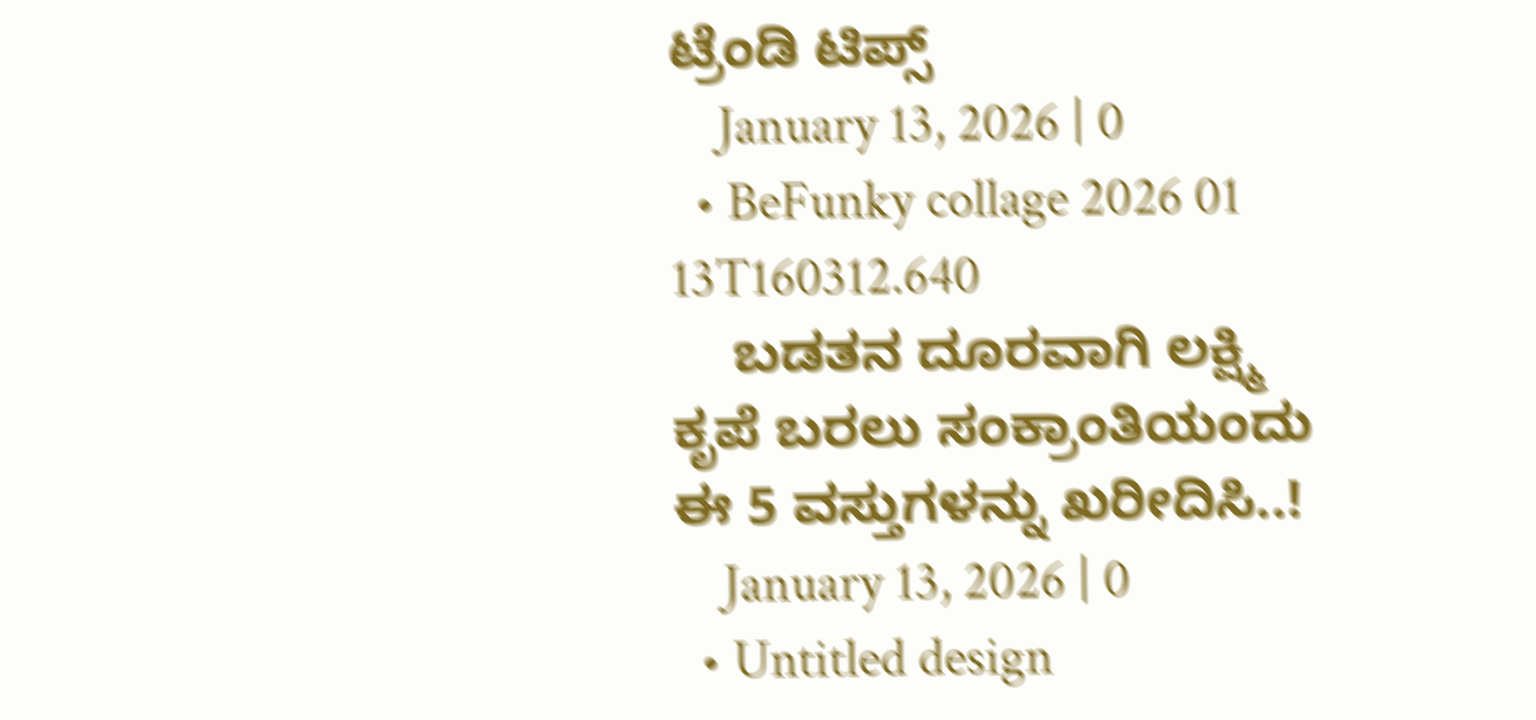ಟ್ರೆಂಡಿ ಟಿಪ್ಸ್
    January 13, 2026 | 0
  • BeFunky collage 2026 01 13T160312.640
    ಬಡತನ ದೂರವಾಗಿ ಲಕ್ಷ್ಮಿ ಕೃಪೆ ಬರಲು ಸಂಕ್ರಾಂತಿಯಂದು ಈ 5 ವಸ್ತುಗಳನ್ನು ಖರೀದಿಸಿ..!
    January 13, 2026 | 0
  • Untitled design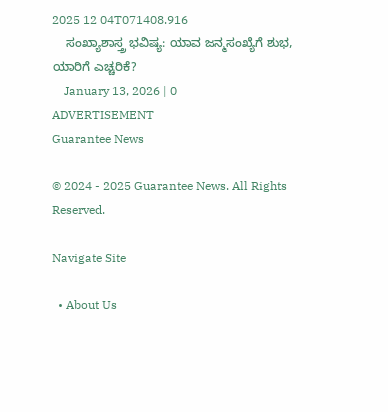2025 12 04T071408.916
    ಸಂಖ್ಯಾಶಾಸ್ತ್ರ ಭವಿಷ್ಯ: ಯಾವ ಜನ್ಮಸಂಖ್ಯೆಗೆ ಶುಭ, ಯಾರಿಗೆ ಎಚ್ಚರಿಕೆ?
    January 13, 2026 | 0
ADVERTISEMENT
Guarantee News

© 2024 - 2025 Guarantee News. All Rights Reserved.

Navigate Site

  • About Us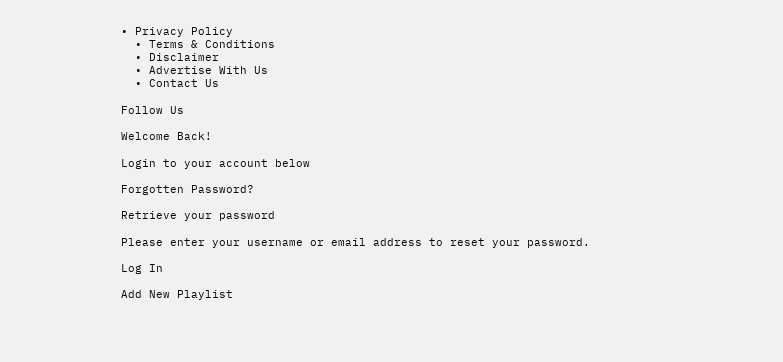• Privacy Policy
  • Terms & Conditions
  • Disclaimer
  • Advertise With Us
  • Contact Us

Follow Us

Welcome Back!

Login to your account below

Forgotten Password?

Retrieve your password

Please enter your username or email address to reset your password.

Log In

Add New Playlist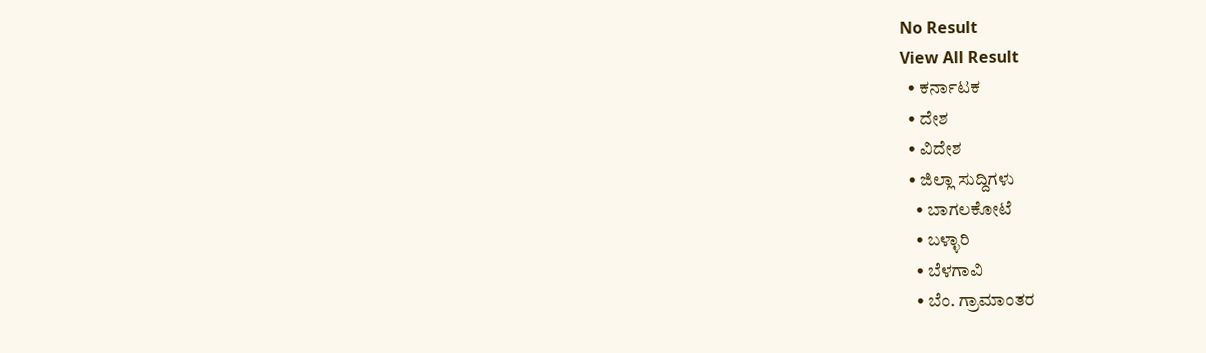No Result
View All Result
  • ಕರ್ನಾಟಕ
  • ದೇಶ
  • ವಿದೇಶ
  • ಜಿಲ್ಲಾ ಸುದ್ದಿಗಳು
    • ಬಾಗಲಕೋಟೆ
    • ಬಳ್ಳಾರಿ
    • ಬೆಳಗಾವಿ
    • ಬೆಂ. ಗ್ರಾಮಾಂತರ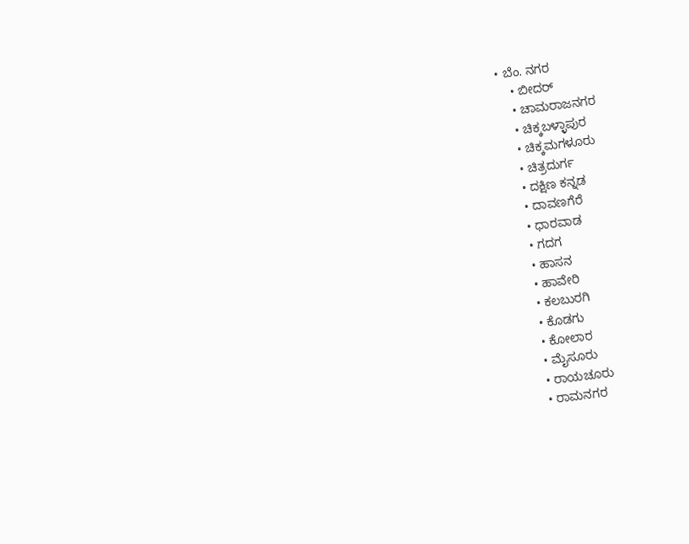• ಬೆಂ. ನಗರ
    • ಬೀದರ್
    • ಚಾಮರಾಜನಗರ
    • ಚಿಕ್ಕಬಳ್ಳಾಪುರ
    • ಚಿಕ್ಕಮಗಳೂರು
    • ಚಿತ್ರದುರ್ಗ
    • ದಕ್ಷಿಣ ಕನ್ನಡ
    • ದಾವಣಗೆರೆ
    • ಧಾರವಾಡ
    • ಗದಗ
    • ಹಾಸನ
    • ಹಾವೇರಿ
    • ಕಲಬುರಗಿ
    • ಕೊಡಗು
    • ಕೋಲಾರ
    • ಮೈಸೂರು
    • ರಾಯಚೂರು
    • ರಾಮನಗರ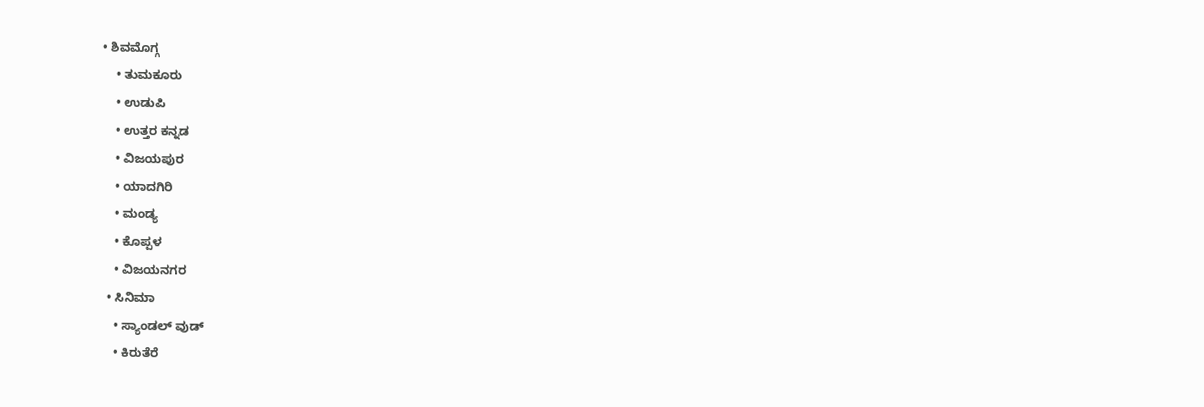• ಶಿವಮೊಗ್ಗ
    • ತುಮಕೂರು
    • ಉಡುಪಿ
    • ಉತ್ತರ ಕನ್ನಡ
    • ವಿಜಯಪುರ
    • ಯಾದಗಿರಿ
    • ಮಂಡ್ಯ
    • ಕೊಪ್ಪಳ
    • ವಿಜಯನಗರ
  • ಸಿನಿಮಾ
    • ಸ್ಯಾಂಡಲ್ ವುಡ್
    • ಕಿರುತೆರೆ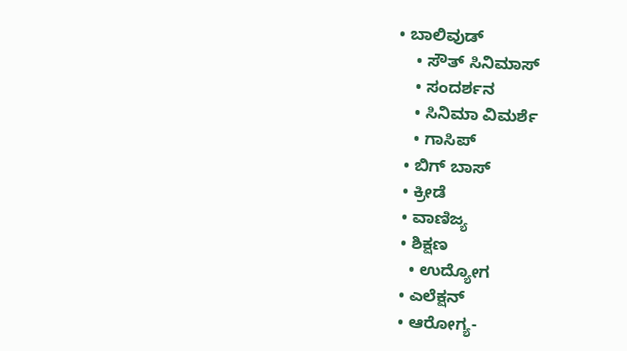• ಬಾಲಿವುಡ್
    • ಸೌತ್ ಸಿನಿಮಾಸ್
    • ಸಂದರ್ಶನ
    • ಸಿನಿಮಾ ವಿಮರ್ಶೆ
    • ಗಾಸಿಪ್
  • ಬಿಗ್ ಬಾಸ್
  • ಕ್ರೀಡೆ
  • ವಾಣಿಜ್ಯ
  • ಶಿಕ್ಷಣ
    • ಉದ್ಯೋಗ
  • ಎಲೆಕ್ಷನ್
  • ಆರೋಗ್ಯ-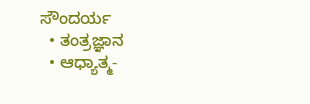ಸೌಂದರ್ಯ
  • ತಂತ್ರಜ್ಞಾನ
  • ಆಧ್ಯಾತ್ಮ-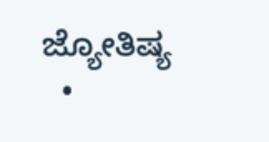ಜ್ಯೋತಿಷ್ಯ
  •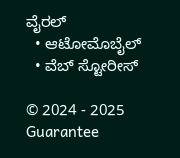ವೈರಲ್
  • ಆಟೋಮೊಬೈಲ್
  • ವೆಬ್ ಸ್ಟೋರೀಸ್

© 2024 - 2025 Guarantee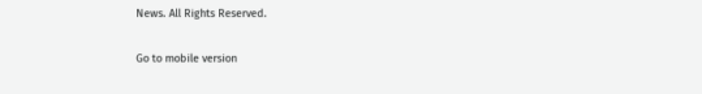News. All Rights Reserved.

Go to mobile version